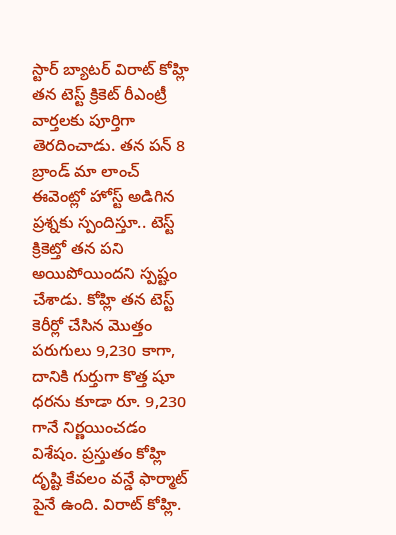స్టార్ బ్యాటర్ విరాట్ కోహ్లి తన టెస్ట్ క్రికెట్ రీఎంట్రీ వార్తలకు పూర్తిగా తెరదించాడు. తన పన్ 8 బ్రాండ్ మా లాంచ్ ఈవెంట్లో హోస్ట్ అడిగిన ప్రశ్నకు స్పందిస్తూ.. టెస్ట్ క్రికెట్తో తన పని అయిపోయిందని స్పష్టం చేశాడు. కోహ్లి తన టెస్ట్ కెరీర్లో చేసిన మొత్తం పరుగులు 9,230 కాగా, దానికి గుర్తుగా కొత్త షూ ధరను కూడా రూ. 9,230 గానే నిర్ణయించడం విశేషం. ప్రస్తుతం కోహ్లి దృష్టి కేవలం వన్డే ఫార్మాట్ పైనే ఉంది. విరాట్ కోహ్లి.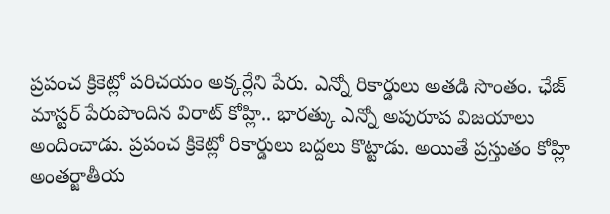ప్రపంచ క్రికెట్లో పరిచయం అక్కర్లేని పేరు. ఎన్నో రికార్డులు అతడి సొంతం. ఛేజ్ మాస్టర్ పేరుపొందిన విరాట్ కోహ్లి.. భారత్కు ఎన్నో అపురూప విజయాలు అందించాడు. ప్రపంచ క్రికెట్లో రికార్డులు బద్దలు కొట్టాడు. అయితే ప్రస్తుతం కోహ్లి అంతర్జాతీయ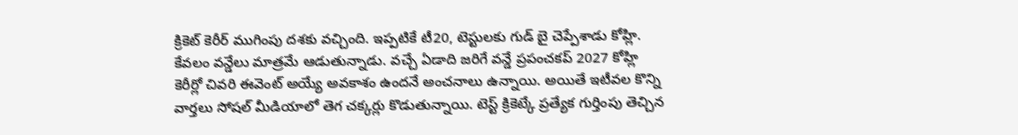క్రికెట్ కెరీర్ ముగింపు దశకు వచ్చింది. ఇప్పటికే టీ20, టెస్టులకు గుడ్ బై చెప్పేశాడు కోహ్లి. కేవలం వన్డేలు మాత్రమే ఆడుతున్నాడు. వచ్చే ఏడాది జరిగే వన్డే ప్రపంచకప్ 2027 కోహ్లి కెరీర్లో చివరి ఈవెంట్ అయ్యే అవకాశం ఉందనే అంచనాలు ఉన్నాయి. అయితే ఇటీవల కొన్ని వార్తలు సోషల్ మీడియాలో తెగ చక్కర్లు కొడుతున్నాయి. టెస్ట్ క్రికెట్కే ప్రత్యేక గుర్తింపు తెచ్చిన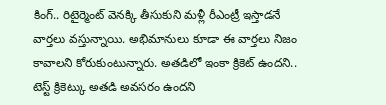కింగ్.. రిటైర్మెంట్ వెనక్కి తీసుకుని మళ్లీ రీఎంట్రీ ఇస్తాడనే వార్తలు వస్తున్నాయి. అభిమానులు కూడా ఈ వార్తలు నిజం కావాలని కోరుకుంటున్నారు. అతడిలో ఇంకా క్రికెట్ ఉందని.. టెస్ట్ క్రికెట్కు అతడి అవసరం ఉందని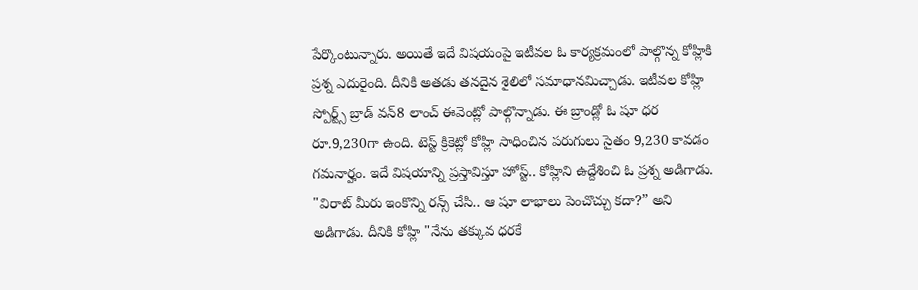పేర్కొంటున్నారు. అయితే ఇదే విషయంపై ఇటీవల ఓ కార్యక్రమంలో పాల్గొన్న కోహ్లికి ప్రశ్న ఎదురైంది. దీనికి అతడు తనదైన శైలిలో సమాధానమిచ్చాడు. ఇటీవల కోహ్లి స్పోర్ట్స్ బ్రాడ్ వన్8 లాంచ్ ఈవెంట్లో పాల్గొన్నాడు. ఈ బ్రాండ్లో ఓ షూ ధర రూ.9,230గా ఉంది. టెస్ట్ క్రికెట్లో కోహ్లి సాధించిన పరుగులు సైతం 9,230 కావడం గమనార్హం. ఇదే విషయాన్ని ప్రస్తావిస్తూ హోస్ట్.. కోహ్లిని ఉద్దేశించి ఓ ప్రశ్న అడిగాడు. "విరాట్ మీరు ఇంకొన్ని రన్స్ చేసి.. ఆ షూ లాభాలు పెంచొచ్చు కదా?” అని అడిగాడు. దీనికి కోహ్లి "నేను తక్కువ ధరకే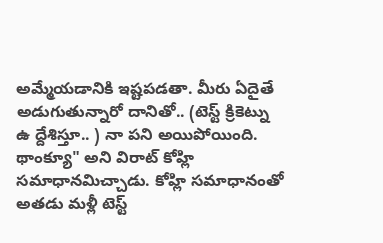అమ్మేయడానికి ఇష్టపడతా. మీరు ఏదైతే అడుగుతున్నారో దానితో.. (టెస్ట్ క్రికెట్ను ఉ ద్దేశిస్తూ.. ) నా పని అయిపోయింది. థాంక్యూ" అని విరాట్ కోహ్లి సమాధానమిచ్చాడు. కోహ్లి సమాధానంతో అతడు మళ్లీ టెస్ట్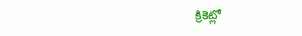క్రికెట్లో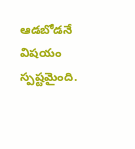ఆడబోడనే విషయం స్పష్టమైంది.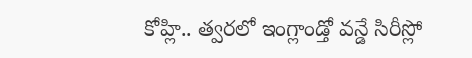కోహ్లి.. త్వరలో ఇంగ్లాండ్తో వన్డే సిరీస్లో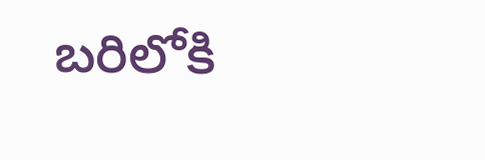బరిలోకి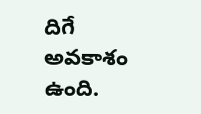దిగే అవకాశం ఉంది.